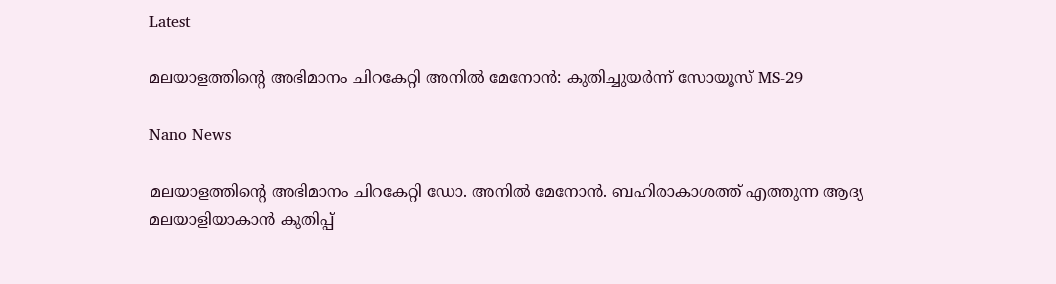Latest

മലയാളത്തിന്റെ അഭിമാനം ചിറകേറ്റി അനിൽ മേനോൻ: കുതിച്ചുയർന്ന് സോയൂസ് MS-29

Nano News

മലയാളത്തിന്റെ അഭിമാനം ചിറകേറ്റി ഡോ. അനിൽ മേനോൻ. ബഹിരാകാശത്ത് എത്തുന്ന ആദ്യ മലയാളിയാകാൻ കുതിപ്പ്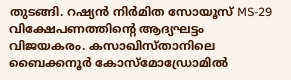തുടങ്ങി. റഷ്യൻ നിർമിത സോയൂസ് MS-29 വിക്ഷേപണത്തിന്റെ ആദ്യഘട്ടം വിജയകരം. കസാഖിസ്താനിലെ ബൈക്കനൂർ കോസ്മോഡ്രോമിൽ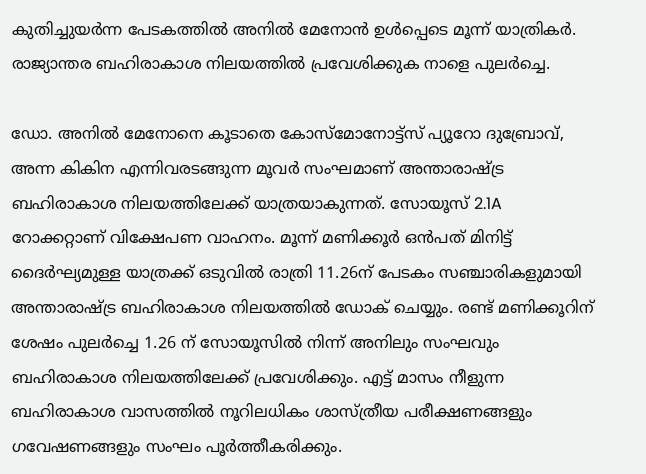കുതിച്ചുയർന്ന പേടകത്തിൽ അനിൽ മേനോൻ ഉൾപ്പെടെ മൂന്ന് യാത്രികർ. രാജ്യാന്തര ബഹിരാകാശ നിലയത്തിൽ പ്രവേശിക്കുക നാളെ പുലർച്ചെ.

ഡോ. അനിൽ മേനോനെ കൂടാതെ കോസ്മോനോട്ട്സ് പ്യൂറോ ദുബ്രോവ്, അന്ന കികിന എന്നിവരടങ്ങുന്ന മൂവർ സംഘമാണ് അന്താരാഷ്ട്ര ബഹിരാകാശ നിലയത്തിലേക്ക് യാത്രയാകുന്നത്. സോയൂസ് 2.1A റോക്കറ്റാണ് വിക്ഷേപണ വാഹനം. മൂന്ന് മണിക്കൂർ ഒൻപത് മിനിട്ട് ദൈർഘ്യമുള്ള യാത്രക്ക് ഒടുവിൽ രാത്രി 11.26ന് പേടകം സഞ്ചാരികളുമായി അന്താരാഷ്ട്ര ബഹിരാകാശ നിലയത്തിൽ ഡോക് ചെയ്യും. രണ്ട് മണിക്കൂറിന് ശേഷം പുലർച്ചെ 1.26 ന് സോയൂസിൽ നിന്ന് അനിലും സംഘവും ബഹിരാകാശ നിലയത്തിലേക്ക് പ്രവേശിക്കും. എട്ട് മാസം നീളുന്ന ബഹിരാകാശ വാസത്തിൽ നൂറിലധികം ശാസ്ത്രീയ പരീക്ഷണങ്ങളും ഗവേഷണങ്ങളും സംഘം പൂർത്തീകരിക്കും.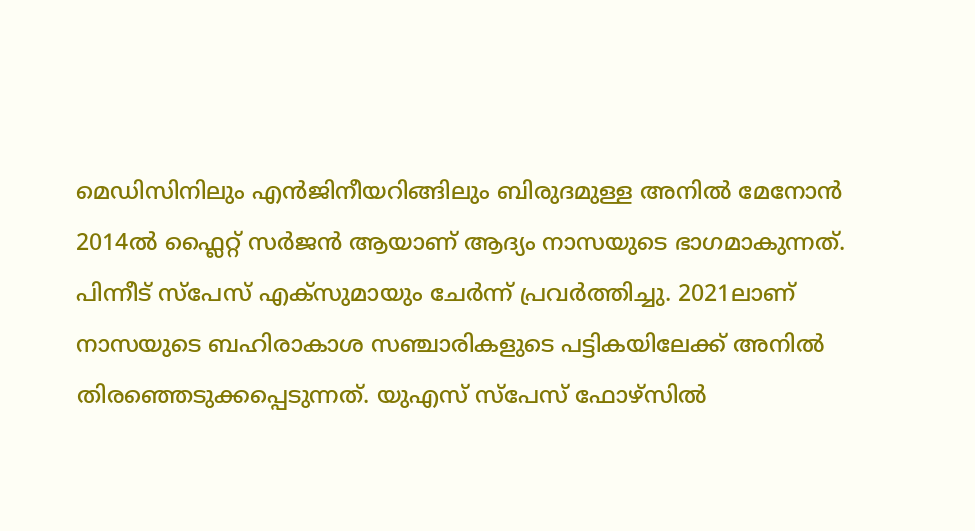മെഡിസിനിലും എൻജിനീയറിങ്ങിലും ബിരുദമുള്ള അനിൽ മേനോൻ 2014ൽ ഫ്ലൈറ്റ് സർജൻ ആയാണ് ആദ്യം നാസയുടെ ഭാഗമാകുന്നത്. പിന്നീട് സ്പേസ് എക്സുമായും ചേർന്ന് പ്രവർത്തിച്ചു. 2021ലാണ് നാസയുടെ ബഹിരാകാശ സഞ്ചാരികളുടെ പട്ടികയിലേക്ക് അനിൽ തിരഞ്ഞെടുക്കപ്പെടുന്നത്. യുഎസ് സ്പേസ് ഫോഴ്സിൽ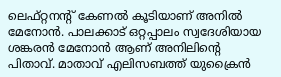ലെഫ്റ്റനന്റ് കേണൽ കൂടിയാണ് അനിൽ മേനോൻ. പാലക്കാട് ഒറ്റപ്പാലം സ്വദേശിയായ ശങ്കരൻ മേനോൻ ആണ് അനിലിന്റെ പിതാവ്. മാതാവ് എലിസബത്ത് യുക്രൈൻ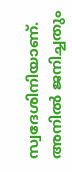സ്വദേശിനിയാണ്. അനിൽ ജനിച്ചതും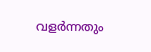വളർന്നതും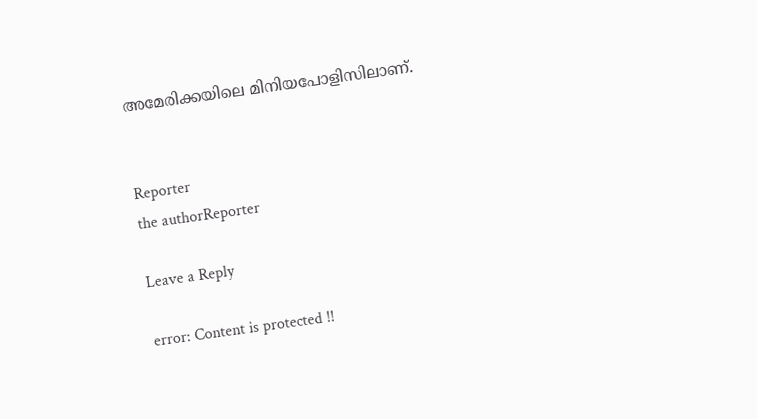അമേരിക്കയിലെ മിനിയപോളിസിലാണ്.


Reporter
the authorReporter

Leave a Reply

error: Content is protected !!